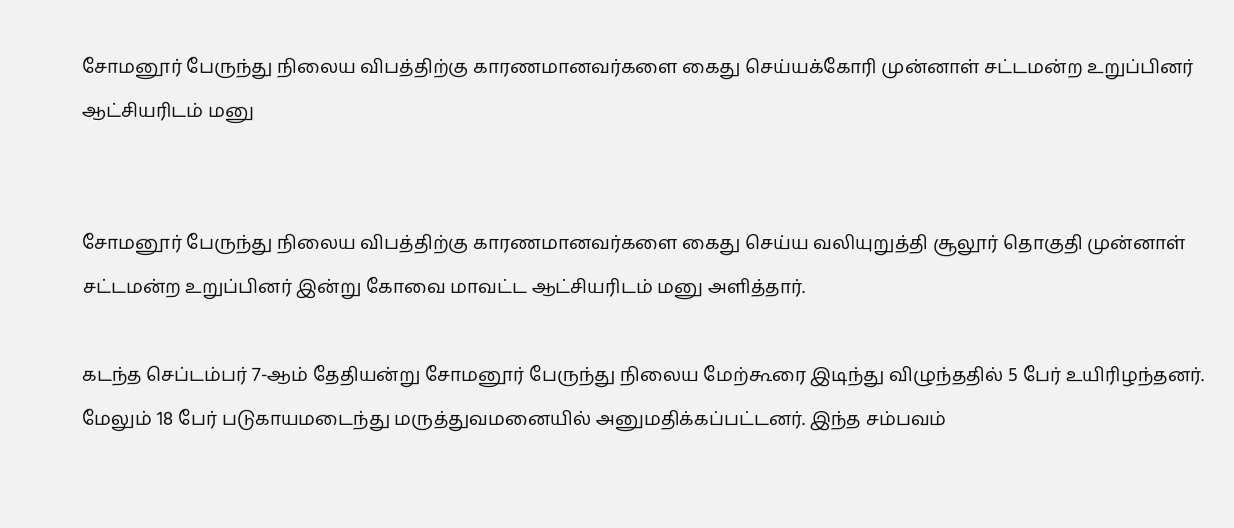சோமனூர் பேருந்து நிலைய விபத்திற்கு காரணமானவர்களை கைது செய்யக்கோரி முன்னாள் சட்டமன்ற உறுப்பினர் ஆட்சியரிடம் மனு


சோமனூர் பேருந்து நிலைய விபத்திற்கு காரணமானவர்களை கைது செய்ய வலியுறுத்தி சூலூர் தொகுதி முன்னாள் சட்டமன்ற உறுப்பினர் இன்று கோவை மாவட்ட ஆட்சியரிடம் மனு அளித்தார்.

கடந்த செப்டம்பர் 7-ஆம் தேதியன்று சோமனூர் பேருந்து நிலைய மேற்கூரை இடிந்து விழுந்ததில் 5 பேர் உயிரிழந்தனர். மேலும் 18 பேர் படுகாயமடைந்து மருத்துவமனையில் அனுமதிக்கப்பட்டனர். இந்த சம்பவம்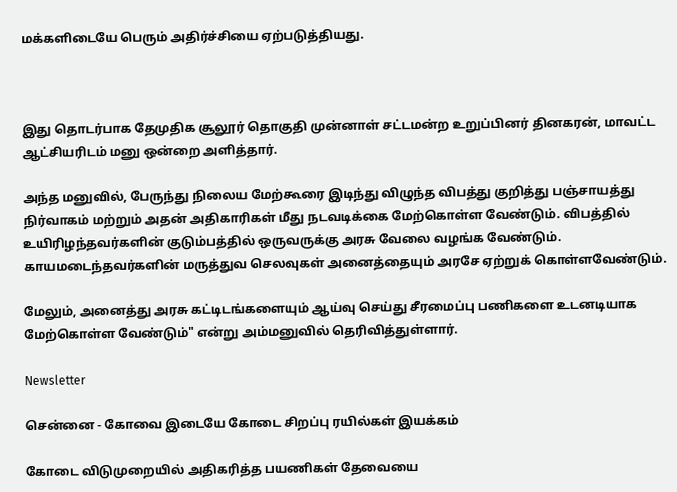மக்களிடையே பெரும் அதிர்ச்சியை ஏற்படுத்தியது.



இது தொடர்பாக தேமுதிக சூலூர் தொகுதி முன்னாள் சட்டமன்ற உறுப்பினர் தினகரன், மாவட்ட ஆட்சியரிடம் மனு ஒன்றை அளித்தார்.

அந்த மனுவில், பேருந்து நிலைய மேற்கூரை இடிந்து விழுந்த விபத்து குறித்து பஞ்சாயத்து நிர்வாகம் மற்றும் அதன் அதிகாரிகள் மீது நடவடிக்கை மேற்கொள்ள வேண்டும். விபத்தில் உயிரிழந்தவர்களின் குடும்பத்தில் ஒருவருக்கு அரசு வேலை வழங்க வேண்டும். காயமடைந்தவர்களின் மருத்துவ செலவுகள் அனைத்தையும் அரசே ஏற்றுக் கொள்ளவேண்டும்.

மேலும், அனைத்து அரசு கட்டிடங்களையும் ஆய்வு செய்து சீரமைப்பு பணிகளை உடனடியாக மேற்கொள்ள வேண்டும்" என்று அம்மனுவில் தெரிவித்துள்ளார்.

Newsletter

சென்னை - கோவை இடையே கோடை சிறப்பு ரயில்கள் இயக்கம்

கோடை விடுமுறையில் அதிகரித்த பயணிகள் தேவையை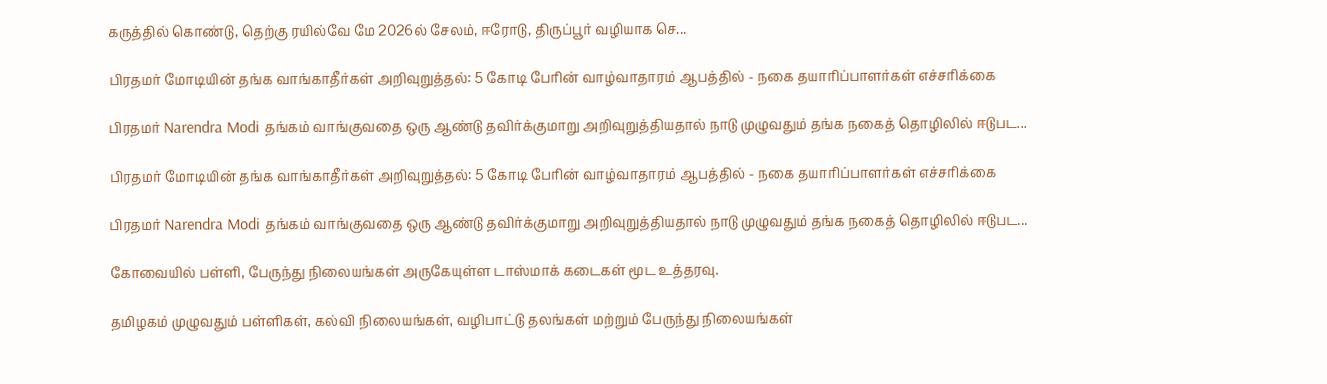கருத்தில் கொண்டு, தெற்கு ரயில்வே மே 2026ல் சேலம், ஈரோடு, திருப்பூர் வழியாக செ...

பிரதமர் மோடியின் தங்க வாங்காதீர்கள் அறிவுறுத்தல்: 5 கோடி பேரின் வாழ்வாதாரம் ஆபத்தில் - நகை தயாரிப்பாளர்கள் எச்சரிக்கை

பிரதமர் Narendra Modi தங்கம் வாங்குவதை ஒரு ஆண்டு தவிர்க்குமாறு அறிவுறுத்தியதால் நாடு முழுவதும் தங்க நகைத் தொழிலில் ஈடுபட...

பிரதமர் மோடியின் தங்க வாங்காதீர்கள் அறிவுறுத்தல்: 5 கோடி பேரின் வாழ்வாதாரம் ஆபத்தில் - நகை தயாரிப்பாளர்கள் எச்சரிக்கை

பிரதமர் Narendra Modi தங்கம் வாங்குவதை ஒரு ஆண்டு தவிர்க்குமாறு அறிவுறுத்தியதால் நாடு முழுவதும் தங்க நகைத் தொழிலில் ஈடுபட...

கோவையில் பள்ளி, பேருந்து நிலையங்கள் அருகேயுள்ள டாஸ்மாக் கடைகள் மூட உத்தரவு.

தமிழகம் முழுவதும் பள்ளிகள், கல்வி நிலையங்கள், வழிபாட்டு தலங்கள் மற்றும் பேருந்து நிலையங்கள்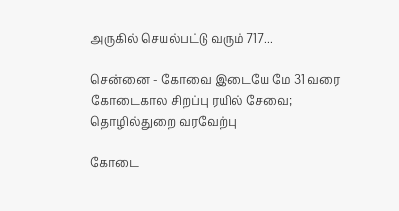அருகில் செயல்பட்டு வரும் 717...

சென்னை - கோவை இடையே மே 31 வரை கோடைகால சிறப்பு ரயில் சேவை; தொழில்துறை வரவேற்பு

கோடை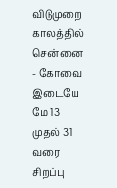விடுமுறை காலத்தில் சென்னை - கோவை இடையே மே 13 முதல் 31 வரை சிறப்பு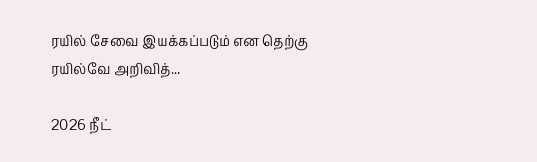ரயில் சேவை இயக்கப்படும் என தெற்கு ரயில்வே அறிவித்...

2026 நீட்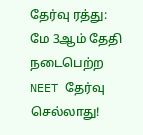தேர்வு ரத்து: மே 3ஆம் தேதி நடைபெற்ற NEET தேர்வு செல்லாது!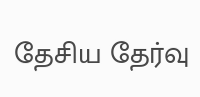தேசிய தேர்வு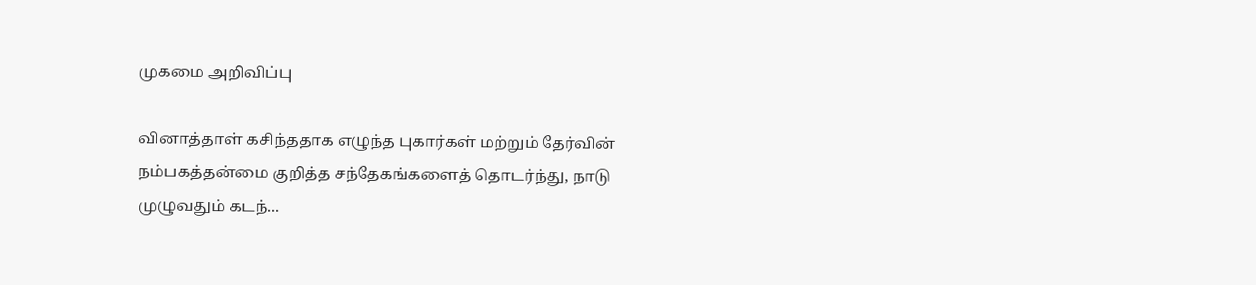முகமை அறிவிப்பு

வினாத்தாள் கசிந்ததாக எழுந்த புகார்கள் மற்றும் தேர்வின் நம்பகத்தன்மை குறித்த சந்தேகங்களைத் தொடர்ந்து, நாடு முழுவதும் கடந்...